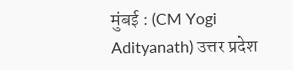मुंबई : (CM Yogi Adityanath) उत्तर प्रदेश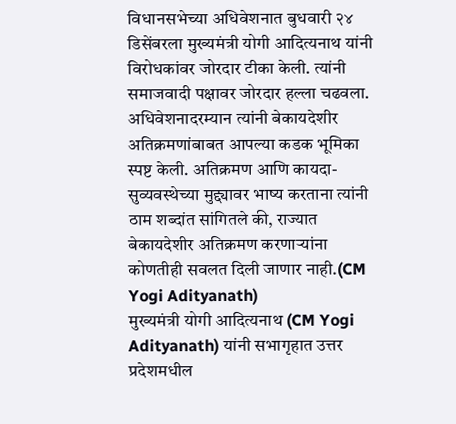विधानसभेच्या अधिवेशनात बुधवारी २४ डिसेंबरला मुख्यमंत्री योगी आदित्यनाथ यांनी विरोधकांवर जोरदार टीका केली. त्यांनी समाजवादी पक्षावर जोरदार हल्ला चढवला. अधिवेशनादरम्यान त्यांनी बेकायदेशीर अतिक्रमणांबाबत आपल्या कडक भूमिका स्पष्ट केली. अतिक्रमण आणि कायदा-सुव्यवस्थेच्या मुद्द्यावर भाष्य करताना त्यांनी ठाम शब्दांत सांगितले की, राज्यात बेकायदेशीर अतिक्रमण करणाऱ्यांना कोणतीही सवलत दिली जाणार नाही.(CM Yogi Adityanath)
मुख्यमंत्री योगी आदित्यनाथ (CM Yogi Adityanath) यांनी सभागृहात उत्तर प्रदेशमधील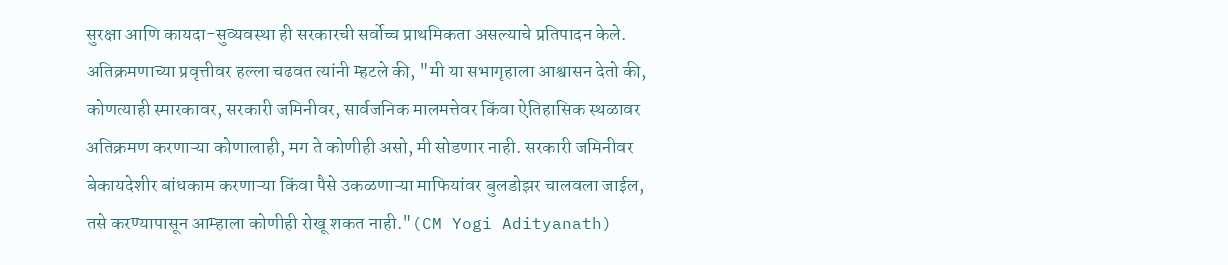सुरक्षा आणि कायदा-सुव्यवस्था ही सरकारची सर्वोच्च प्राथमिकता असल्याचे प्रतिपादन केले. अतिक्रमणाच्या प्रवृत्तीवर हल्ला चढवत त्यांनी म्हटले की, "मी या सभागृहाला आश्वासन देतो की, कोणत्याही स्मारकावर, सरकारी जमिनीवर, सार्वजनिक मालमत्तेवर किंवा ऐतिहासिक स्थळावर अतिक्रमण करणाऱ्या कोणालाही, मग ते कोणीही असो, मी सोडणार नाही. सरकारी जमिनीवर बेकायदेशीर बांधकाम करणाऱ्या किंवा पैसे उकळणाऱ्या माफियांवर बुलडोझर चालवला जाईल, तसे करण्यापासून आम्हाला कोणीही रोखू शकत नाही."(CM Yogi Adityanath)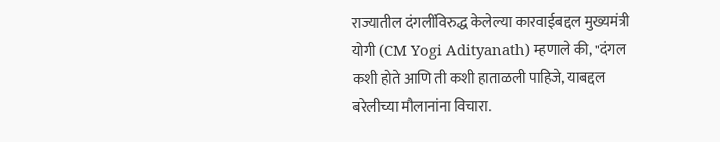राज्यातील दंगलींविरुद्ध केलेल्या कारवाईबद्दल मुख्यमंत्री योगी (CM Yogi Adityanath) म्हणाले की, "दंगल कशी होते आणि ती कशी हाताळली पाहिजे, याबद्दल बरेलीच्या मौलानांना विचारा.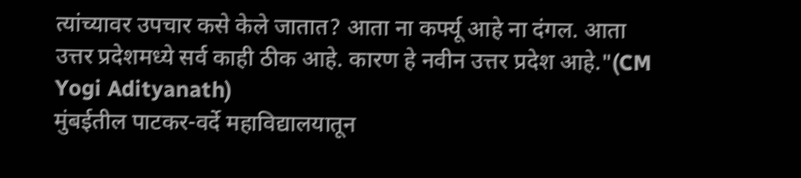त्यांच्यावर उपचार कसे केले जातात? आता ना कर्फ्यू आहे ना दंगल. आता उत्तर प्रदेशमध्ये सर्व काही ठीक आहे. कारण हे नवीन उत्तर प्रदेश आहे."(CM Yogi Adityanath)
मुंबईतील पाटकर-वर्दे महाविद्यालयातून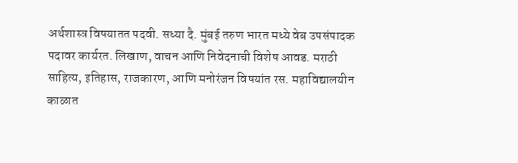अर्थशास्त्र विषयातत पदवी. सध्या दै. मुंबई तरुण भारत मध्ये वेब उपसंपादक पदावर कार्यरत. लिखाण, वाचन आणि निवेदनाची विशेष आवड. मराठी साहित्य, इतिहास, राजकारण, आणि मनोरंजन विषयांत रस. महाविद्यालयीन काळात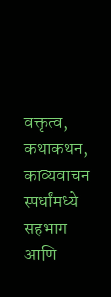वक्तृत्व, कथाकथन, काव्यवाचन स्पर्धांमध्ये सहभाग आणि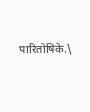पारितोषिके.\